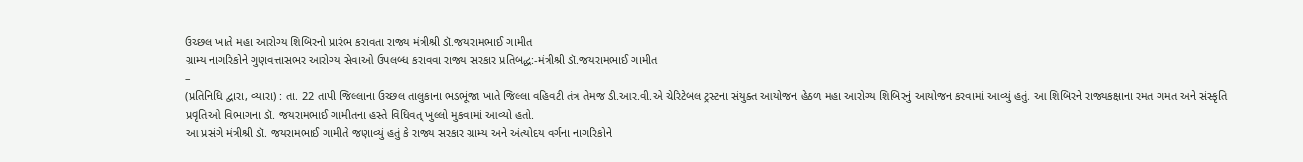ઉચ્છલ ખાતે મહા આરોગ્ય શિબિરનો પ્રારંભ કરાવતા રાજ્ય મંત્રીશ્રી ડૉ.જયરામભાઈ ગામીત
ગ્રામ્ય નાગરિકોને ગુણવત્તાસભર આરોગ્ય સેવાઓ ઉપલબ્ધ કરાવવા રાજ્ય સરકાર પ્રતિબદ્ધ:-મંત્રીશ્રી ડૉ.જયરામભાઈ ગામીત
–
(પ્રતિનિધિ દ્વારા, વ્યારા) : તા. 22 તાપી જિલ્લાના ઉચ્છલ તાલુકાના ભડભૂંજા ખાતે જિલ્લા વહિવટી તંત્ર તેમજ ડી.આર.વી.એ ચેરિટેબલ ટ્રસ્ટના સંયુક્ત આયોજન હેઠળ મહા આરોગ્ય શિબિરનું આયોજન કરવામાં આવ્યું હતું. આ શિબિરને રાજ્યકક્ષાના રમત ગમત અને સંસ્કૃતિ પ્રવૃતિઓ વિભાગના ડૉ. જયરામભાઈ ગામીતના હસ્તે વિધિવત્ ખુલ્લો મુકવામાં આવ્યો હતો.
આ પ્રસંગે મંત્રીશ્રી ડૉ. જયરામભાઈ ગામીતે જણાવ્યું હતું કે રાજ્ય સરકાર ગ્રામ્ય અને અંત્યોદય વર્ગના નાગરિકોને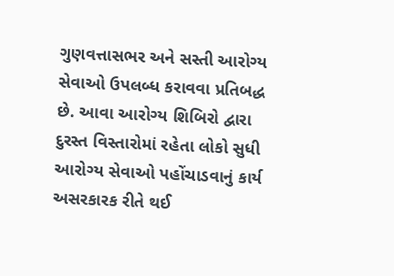ગુણવત્તાસભર અને સસ્તી આરોગ્ય સેવાઓ ઉપલબ્ધ કરાવવા પ્રતિબદ્ધ છે. આવા આરોગ્ય શિબિરો દ્વારા દુરસ્ત વિસ્તારોમાં રહેતા લોકો સુધી આરોગ્ય સેવાઓ પહોંચાડવાનું કાર્ય અસરકારક રીતે થઈ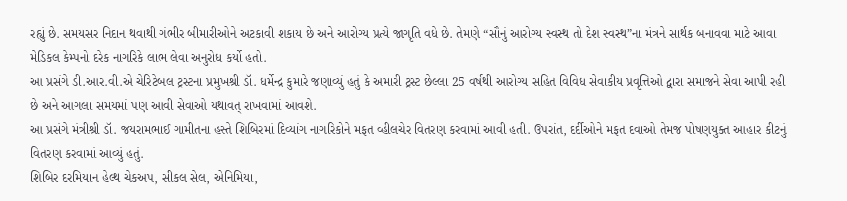રહ્યું છે. સમયસર નિદાન થવાથી ગંભીર બીમારીઓને અટકાવી શકાય છે અને આરોગ્ય પ્રત્યે જાગૃતિ વધે છે. તેમણે “સૌનું આરોગ્ય સ્વસ્થ તો દેશ સ્વસ્થ”ના મંત્રને સાર્થક બનાવવા માટે આવા મેડિકલ કેમ્પનો દરેક નાગરિકે લાભ લેવા અનુરોધ કર્યો હતો.
આ પ્રસંગે ડી.આર.વી.એ ચેરિટેબલ ટ્રસ્ટના પ્રમુખશ્રી ડૉ. ધર્મેન્દ્ર કુમારે જણાવ્યું હતું કે અમારી ટ્રસ્ટ છેલ્લા 25 વર્ષથી આરોગ્ય સહિત વિવિધ સેવાકીય પ્રવૃત્તિઓ દ્વારા સમાજને સેવા આપી રહી છે અને આગલા સમયમાં પણ આવી સેવાઓ યથાવત્ રાખવામાં આવશે.
આ પ્રસંગે મંત્રીશ્રી ડૉ. જયરામભાઈ ગામીતના હસ્તે શિબિરમાં દિવ્યાંગ નાગરિકોને મફત વ્હીલચેર વિતરણ કરવામાં આવી હતી. ઉપરાંત, દર્દીઓને મફત દવાઓ તેમજ પોષણયુક્ત આહાર કીટનું વિતરણ કરવામાં આવ્યું હતું.
શિબિર દરમિયાન હેલ્થ ચેકઅપ, સીકલ સેલ, એનિમિયા,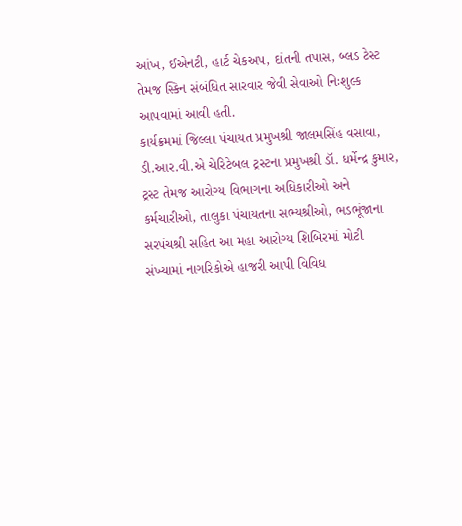આંખ, ઈએનટી, હાર્ટ ચેકઅપ, દાંતની તપાસ, બ્લડ ટેસ્ટ તેમજ સ્કિન સંબંધિત સારવાર જેવી સેવાઓ નિઃશુલ્ક આપવામાં આવી હતી.
કાર્યક્રમમાં જિલ્લા પંચાયત પ્રમુખશ્રી જાલમસિંહ વસાવા, ડી.આર.વી.એ ચેરિટેબલ ટ્રસ્ટના પ્રમુખશ્રી ડૉ. ધર્મેન્દ્ર કુમાર, ટ્રસ્ટ તેમજ આરોગ્ય વિભાગના અધિકારીઓ અને કર્મચારીઓ, તાલુકા પંચાયતના સભ્યશ્રીઓ, ભડભૂંજાના સરપંચશ્રી સહિત આ મહા આરોગ્ય શિબિરમાં મોટી સંખ્યામાં નાગરિકોએ હાજરી આપી વિવિધ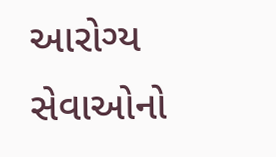આરોગ્ય સેવાઓનો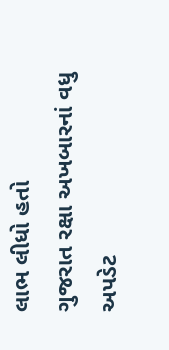લાભ લીધો હતો
ગુજરાત રક્ષા અખબારનાં વધુ અપડેટ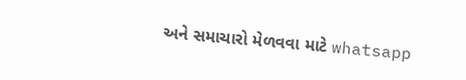અને સમાચારો મેળવવા માટે whatsapp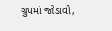ગ્રુપમાં જોડાવો,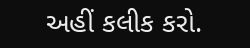અહીં કલીક કરો.